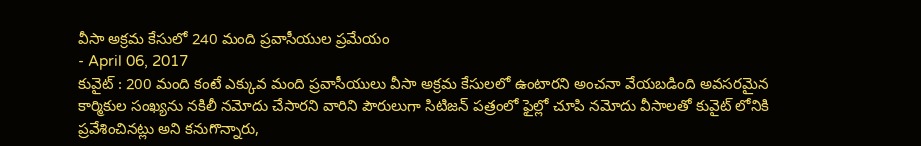వీసా అక్రమ కేసులో 240 మంది ప్రవాసీయుల ప్రమేయం
- April 06, 2017
కువైట్ : 200 మంది కంటే ఎక్కువ మంది ప్రవాసీయులు వీసా అక్రమ కేసులలో ఉంటారని అంచనా వేయబడింది అవసరమైన కార్మికుల సంఖ్యను నకిలీ నమోదు చేసారని వారిని పౌరులుగా సిటిజన్ పత్రంలో ఫైల్లో చూపి నమోదు వీసాలతో కువైట్ లోనికి ప్రవేశించినట్లు అని కనుగొన్నారు,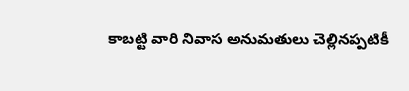కాబట్టి వారి నివాస అనుమతులు చెల్లినప్పటికీ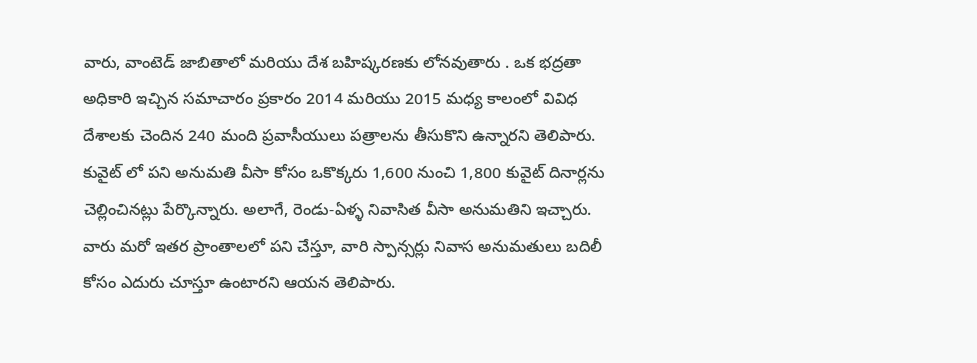వారు, వాంటెడ్ జాబితాలో మరియు దేశ బహిష్కరణకు లోనవుతారు . ఒక భద్రతా అధికారి ఇచ్చిన సమాచారం ప్రకారం 2014 మరియు 2015 మధ్య కాలంలో వివిధ దేశాలకు చెందిన 240 మంది ప్రవాసీయులు పత్రాలను తీసుకొని ఉన్నారని తెలిపారు. కువైట్ లో పని అనుమతి వీసా కోసం ఒకొక్కరు 1,600 నుంచి 1,800 కువైట్ దినార్లను చెల్లించినట్లు పేర్కొన్నారు. అలాగే, రెండు-ఏళ్ళ నివాసిత వీసా అనుమతిని ఇచ్చారు. వారు మరో ఇతర ప్రాంతాలలో పని చేస్తూ, వారి స్పాన్సర్లు నివాస అనుమతులు బదిలీ కోసం ఎదురు చూస్తూ ఉంటారని ఆయన తెలిపారు.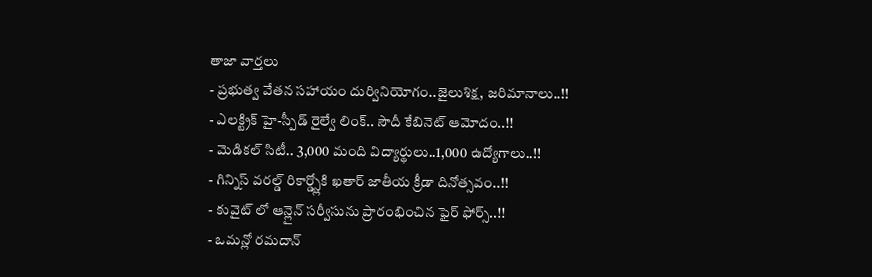తాజా వార్తలు
- ప్రభుత్వ వేతన సహాయం దుర్వినియోగం..జైలుశిక్ష, జరిమానాలు..!!
- ఎలక్ట్రిక్ హై-స్పీడ్ రైల్వే లింక్.. సౌదీ కేబినెట్ ఆమోదం..!!
- మెడికల్ సిటీ.. 3,000 మంది విద్యార్థులు..1,000 ఉద్యోగాలు..!!
- గిన్నిస్ వరల్డ్ రికార్డ్స్లోకి ఖతార్ జాతీయ క్రీడా దినోత్సవం..!!
- కువైట్ లో ఆన్లైన్ సర్వీసును ప్రారంభించిన ఫైర్ ఫోర్స్..!!
- ఒమన్లో రమదాన్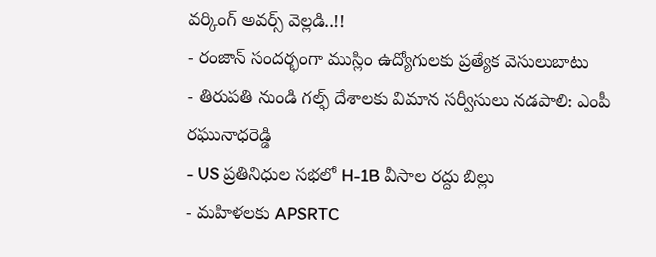వర్కింగ్ అవర్స్ వెల్లడి..!!
- రంజాన్ సందర్భంగా ముస్లిం ఉద్యోగులకు ప్రత్యేక వెసులుబాటు
- తిరుపతి నుండి గల్ఫ్ దేశాలకు విమాన సర్వీసులు నడపాలి: ఎంపీ రఘునాధరెడ్డి
- US ప్రతినిధుల సభలో H-1B వీసాల రద్దు బిల్లు
- మహిళలకు APSRTC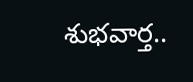శుభవార్త..